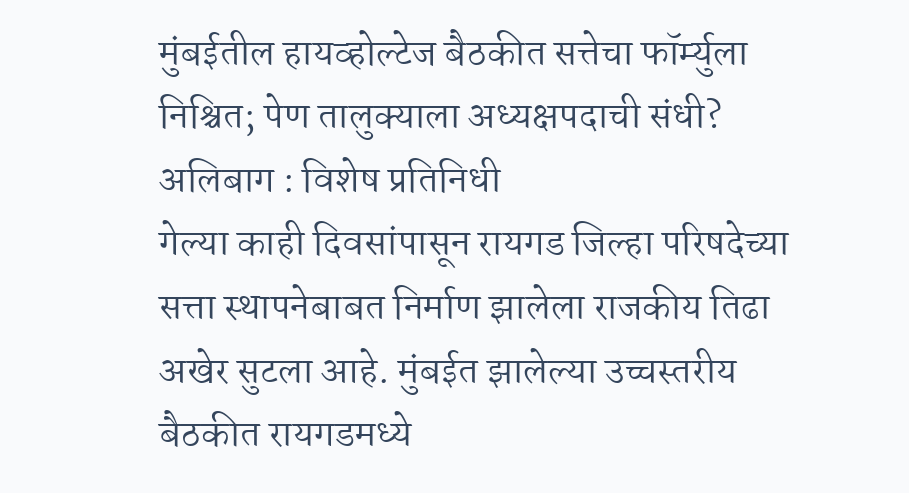मुंबईतील हायव्होल्टेज बैठकीत सत्तेचा फॉर्म्युला निश्चित; पेण तालुक्याला अध्यक्षपदाची संधी?
अलिबाग : विशेष प्रतिनिधी
गेल्या काही दिवसांपासून रायगड जिल्हा परिषदेच्या सत्ता स्थापनेबाबत निर्माण झालेला राजकीय तिढा अखेर सुटला आहे. मुंबईत झालेल्या उच्चस्तरीय बैठकीत रायगडमध्ये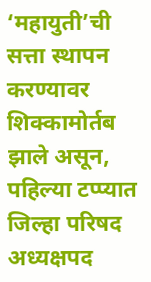‘महायुती’ची सत्ता स्थापन करण्यावर शिक्कामोर्तब झाले असून, पहिल्या टप्प्यात जिल्हा परिषद अध्यक्षपद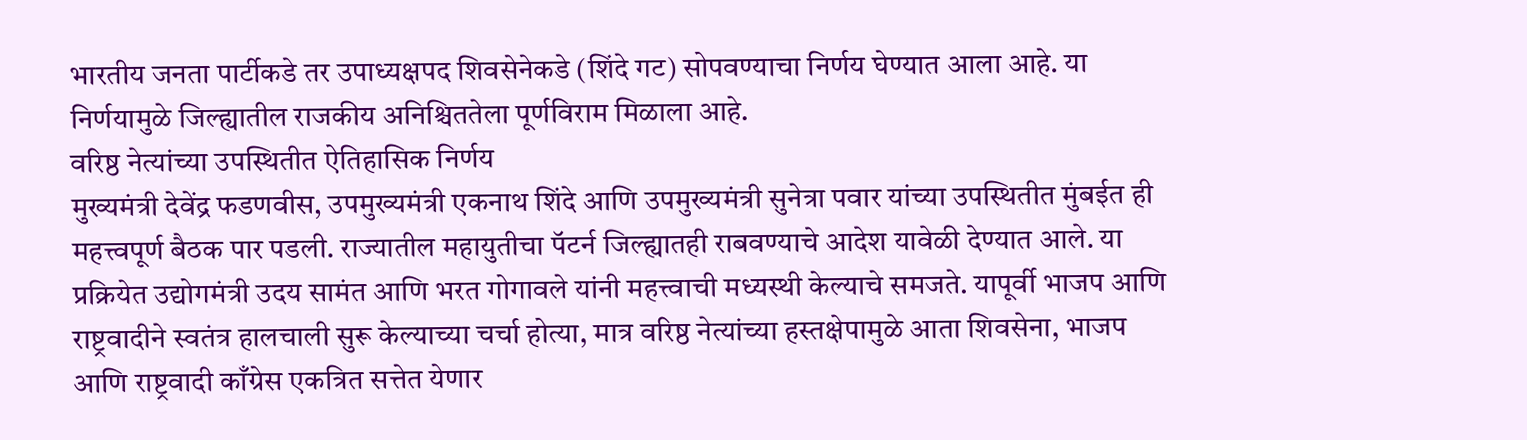भारतीय जनता पार्टीकडे तर उपाध्यक्षपद शिवसेनेकडे (शिंदे गट) सोपवण्याचा निर्णय घेण्यात आला आहे. या निर्णयामुळे जिल्ह्यातील राजकीय अनिश्चिततेला पूर्णविराम मिळाला आहे.
वरिष्ठ नेत्यांच्या उपस्थितीत ऐतिहासिक निर्णय
मुख्यमंत्री देवेंद्र फडणवीस, उपमुख्यमंत्री एकनाथ शिंदे आणि उपमुख्यमंत्री सुनेत्रा पवार यांच्या उपस्थितीत मुंबईत ही महत्त्वपूर्ण बैठक पार पडली. राज्यातील महायुतीचा पॅटर्न जिल्ह्यातही राबवण्याचे आदेश यावेळी देण्यात आले. या प्रक्रियेत उद्योगमंत्री उदय सामंत आणि भरत गोगावले यांनी महत्त्वाची मध्यस्थी केल्याचे समजते. यापूर्वी भाजप आणि राष्ट्रवादीने स्वतंत्र हालचाली सुरू केल्याच्या चर्चा होत्या, मात्र वरिष्ठ नेत्यांच्या हस्तक्षेपामुळे आता शिवसेना, भाजप आणि राष्ट्रवादी काँग्रेस एकत्रित सत्तेत येणार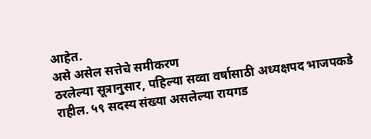आहेत.
असे असेल सत्तेचे समीकरण
ठरलेल्या सूत्रानुसार, पहिल्या सव्वा वर्षासाठी अध्यक्षपद भाजपकडे राहील. ५९ सदस्य संख्या असलेल्या रायगड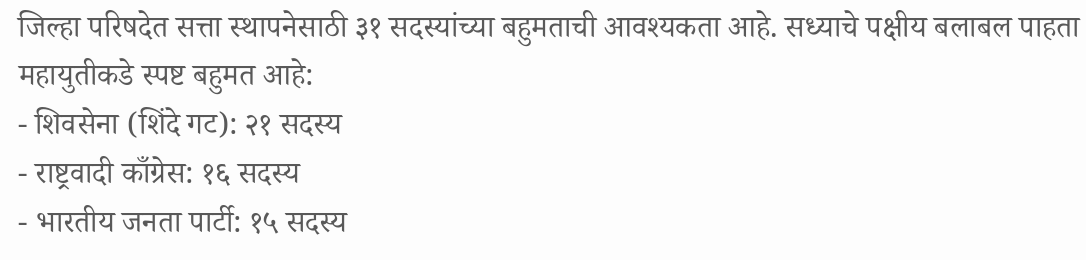जिल्हा परिषदेत सत्ता स्थापनेसाठी ३१ सदस्यांच्या बहुमताची आवश्यकता आहे. सध्याचे पक्षीय बलाबल पाहता महायुतीकडे स्पष्ट बहुमत आहे:
- शिवसेना (शिंदे गट): २१ सदस्य
- राष्ट्रवादी काँग्रेस: १६ सदस्य
- भारतीय जनता पार्टी: १५ सदस्य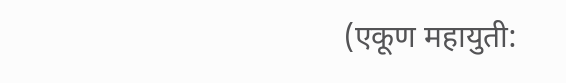(एकूण महायुती: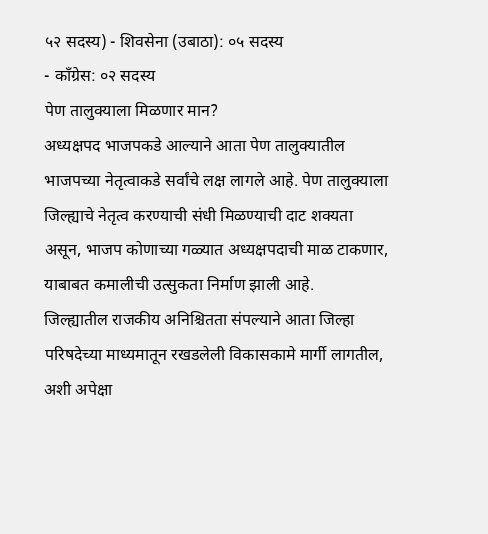५२ सदस्य) - शिवसेना (उबाठा): ०५ सदस्य
- काँग्रेस: ०२ सदस्य
पेण तालुक्याला मिळणार मान?
अध्यक्षपद भाजपकडे आल्याने आता पेण तालुक्यातील भाजपच्या नेतृत्वाकडे सर्वांचे लक्ष लागले आहे. पेण तालुक्याला जिल्ह्याचे नेतृत्व करण्याची संधी मिळण्याची दाट शक्यता असून, भाजप कोणाच्या गळ्यात अध्यक्षपदाची माळ टाकणार, याबाबत कमालीची उत्सुकता निर्माण झाली आहे.
जिल्ह्यातील राजकीय अनिश्चितता संपल्याने आता जिल्हा परिषदेच्या माध्यमातून रखडलेली विकासकामे मार्गी लागतील, अशी अपेक्षा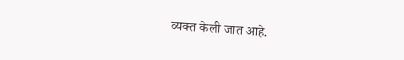व्यक्त केली जात आहे.